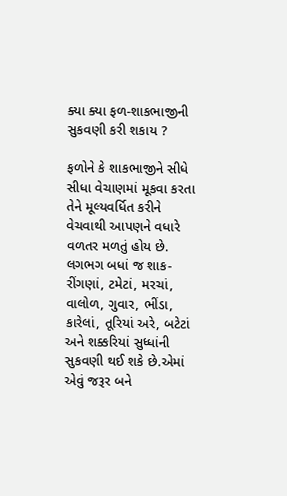ક્યા ક્યા ફળ-શાકભાજીની સુકવણી કરી શકાય ?

ફળોને કે શાકભાજીને સીધે સીધા વેચાણમાં મૂકવા કરતા તેને મૂલ્યવર્ધિત કરીને વેચવાથી આપણને વધારે વળતર મળતું હોય છે. લગભગ બધાં જ શાક-રીંગણાં, ટમેટાં, મરચાં, વાલોળ, ગુવાર, ભીંડા, કારેલાં, તૂરિયાં અરે, બટેટાં અને શક્કરિયાં સુધ્ધાંની સુકવણી થઈ શકે છે.એમાં એવું જરૂર બને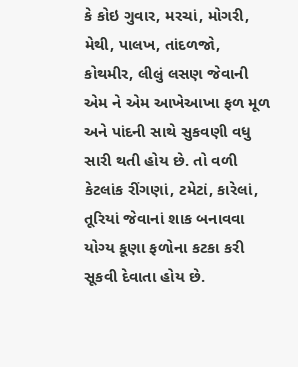કે કોઇ ગુવાર, મરચાં, મોગરી, મેથી, પાલખ, તાંદળજો, કોથમીર, લીલું લસણ જેવાની એમ ને એમ આખેઆખા ફળ મૂળ અને પાંદની સાથે સુકવણી વધુ સારી થતી હોય છે. તો વળી કેટલાંક રીંગણાં, ટમેટાં, કારેલાં, તૂરિયાં જેવાનાં શાક બનાવવા યોગ્ય કૂણા ફળોના કટકા કરી સૂકવી દેવાતા હોય છે.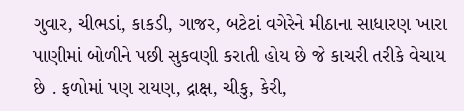ગુવાર, ચીભડાં, કાકડી, ગાજર, બટેટાં વગેરેને મીઠાના સાધારણ ખારા પાણીમાં બોળીને પછી સુકવણી કરાતી હોય છે જે કાચરી તરીકે વેચાય છે . ફળોમાં પણ રાયણ, દ્રાક્ષ, ચીકુ, કેરી,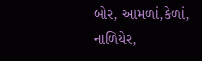બોર, આમળાં,કેળાં, નાળિયેર,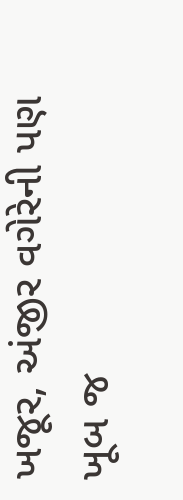ખજૂર, અંજીર વગેરેની પણ ખૂબ જ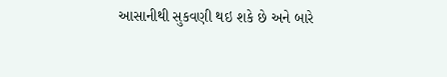આસાનીથી સુકવણી થઇ શકે છે અને બારે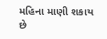મહિના માણી શકાય છે